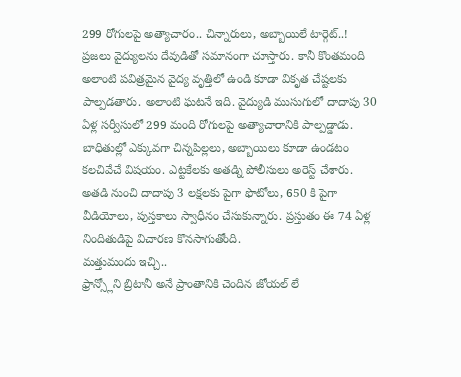299 రోగులపై అత్యాచారం.. చిన్నారులు, అబ్బాయిలే టార్గెట్..!
ప్రజలు వైద్యులను దేవుడితో సమానంగా చూస్తారు. కానీ కొంతమంది అలాంటి పవిత్రమైన వైద్య వృత్తిలో ఉండి కూడా వికృత చేష్టలకు పాల్పడతారు. అలాంటి ఘటనే ఇది. వైద్యుడి ముసుగులో దాదాపు 30 ఏళ్ల సర్వీసులో 299 మంది రోగులపై అత్యాచారానికి పాల్పడ్డాడు.
బాధితుల్లో ఎక్కువగా చిన్నపిల్లలు, అబ్బాయిలు కూడా ఉండటం కలచివేచే విషయం. ఎట్టకేలకు అతడ్ని పోలీసులు అరెస్ట్ చేశారు. అతడి నుంచి దాదాపు 3 లక్షలకు పైగా ఫొటోలు, 650 కి పైగా వీడియోలు, పుస్తకాలు స్వాధీనం చేసుకున్నారు. ప్రస్తుతం ఈ 74 ఏళ్ల నిందితుడిపై విచారణ కొనసాగుతోంది.
మత్తుమందు ఇచ్చి..
ఫ్రాన్స్లోని బ్రిటానీ అనే ప్రాంతానికి చెందిన జోయల్ లే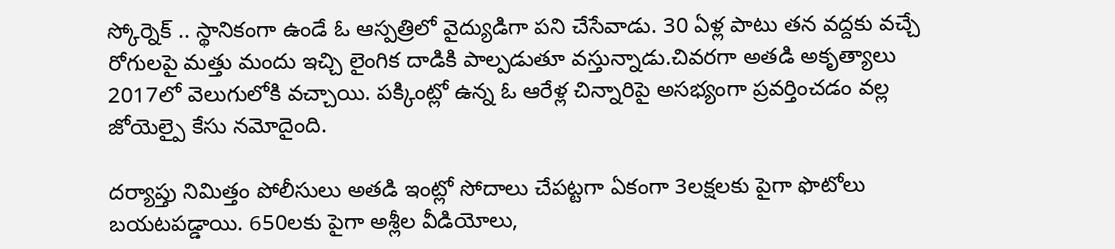స్కోర్నెక్ .. స్థానికంగా ఉండే ఓ ఆస్పత్రిలో వైద్యుడిగా పని చేసేవాడు. 30 ఏళ్ల పాటు తన వద్దకు వచ్చే రోగులపై మత్తు మందు ఇచ్చి లైంగిక దాడికి పాల్పడుతూ వస్తున్నాడు.చివరగా అతడి అకృత్యాలు 2017లో వెలుగులోకి వచ్చాయి. పక్కింట్లో ఉన్న ఓ ఆరేళ్ల చిన్నారిపై అసభ్యంగా ప్రవర్తించడం వల్ల జోయెల్పై కేసు నమోదైంది.

దర్యాప్తు నిమిత్తం పోలీసులు అతడి ఇంట్లో సోదాలు చేపట్టగా ఏకంగా 3లక్షలకు పైగా ఫొటోలు బయటపడ్డాయి. 650లకు పైగా అశ్లీల వీడియోలు,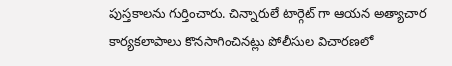పుస్తకాలను గుర్తించారు. చిన్నారులే టార్గెట్ గా ఆయన అత్యాచార కార్యకలాపాలు కొనసాగించినట్లు పోలీసుల విచారణలో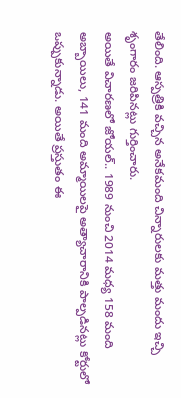తేలింది. ఆస్పత్రికి వచ్చిన అనేకమంది చిన్నారులకు మత్తు మందు ఇచ్చి శృంగారం జరిపినట్లు గుర్తించారు.
అయితే విచారణలో జోయల్.. 1989 నుంచి 2014 మధ్య 158 మంది అబ్బాయిలు, 141 మంది అమ్మాయిలపై అత్యాచారానికి పాల్పడినట్లు కోర్టులో ఒప్పుకున్నాడు. అయితే ప్రస్తుతం ఈ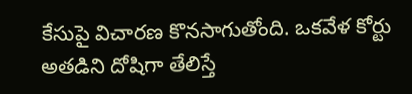కేసుపై విచారణ కొనసాగుతోంది. ఒకవేళ కోర్టు అతడిని దోషిగా తేలిస్తే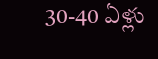30-40 ఏళ్లు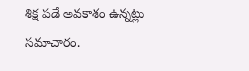శిక్ష పడే అవకాశం ఉన్నట్లు సమాచారం.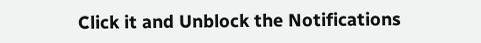Click it and Unblock the Notifications